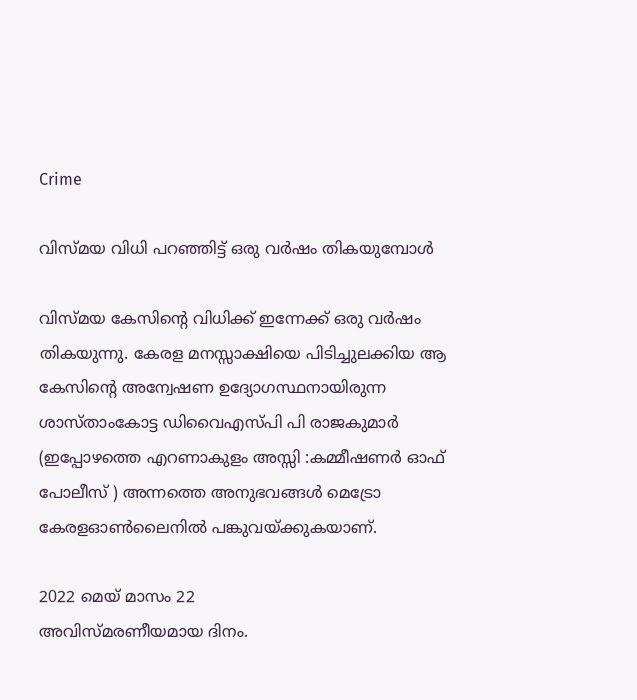Crime

വിസ്മയ വിധി പറഞ്ഞിട്ട് ഒരു വർഷം തികയുമ്പോൾ

വിസ്മയ കേസിന്റെ വിധിക്ക് ഇന്നേക്ക് ഒരു വർഷം തികയുന്നു. കേരള മനസ്സാക്ഷിയെ പിടിച്ചുലക്കിയ ആ കേസിന്റെ അന്വേഷണ ഉദ്യോഗസ്ഥനായിരുന്ന ശാസ്താംകോട്ട ഡിവൈഎസ്പി പി രാജകുമാർ (ഇപ്പോഴത്തെ എറണാകുളം അസ്സി :കമ്മീഷണർ ഓഫ് പോലീസ് ) അന്നത്തെ അനുഭവങ്ങൾ മെട്രോ കേരളഓൺലൈനിൽ പങ്കുവയ്ക്കുകയാണ്.

2022 മെയ് മാസം 22
അവിസ്മരണീയമായ ദിനം.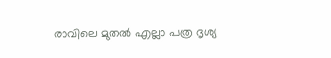രാവിലെ മുതൽ എല്ലാ പത്ര ദൃശ്യ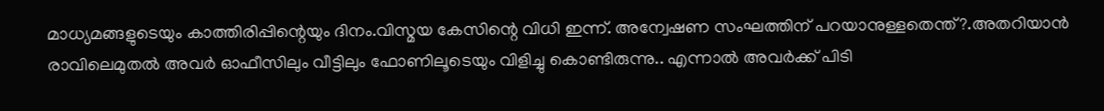മാധ്യമങ്ങളുടെയും കാത്തിരിപ്പിന്റെയും ദിനം.വിസ്മയ കേസിന്റെ വിധി ഇന്ന്. അന്വേഷണ സംഘത്തിന് പറയാനുള്ളതെന്ത്?.അതറിയാൻ രാവിലെമുതൽ അവർ ഓഫീസിലും വീട്ടിലും ഫോണിലൂടെയും വിളിച്ചു കൊണ്ടിരുന്നു.. എന്നാൽ അവർക്ക് പിടി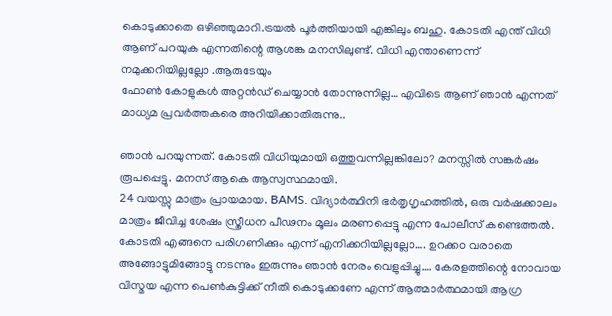കൊടുക്കാതെ ഒഴിഞ്ഞുമാറി.ട്രയൽ പൂർത്തിയായി എങ്കിലും ബഹു. കോടതി എന്ത് വിധി ആണ് പറയുക എന്നതിന്റെ ആശങ്ക മനസിലുണ്ട്. വിധി എന്താണെന്ന് നമുക്കറിയില്ലല്ലോ .ആരുടേയും
ഫോൺ കോളുകൾ അറ്റൻഡ് ചെയ്യാൻ തോന്നുന്നില്ല… എവിടെ ആണ് ഞാൻ എന്നത് മാധ്യമ പ്രവർത്തകരെ അറിയിക്കാതിരുന്നു..

ഞാൻ പറയുന്നത്. കോടതി വിധിയുമായി ഒത്തുവന്നില്ലങ്കിലോ? മനസ്സിൽ സങ്കർഷം രൂപപ്പെട്ടു. മനസ് ആകെ ആസ്വസ്ഥമായി.
24 വയസ്സു മാത്രം പ്രായമായ. BAMS. വിദ്യാർത്ഥിനി ഭർതൃഗൃഹത്തിൽ, ഒരു വർഷക്കാലം മാത്രം ജീവിച്ച ശേഷം സ്ത്രീധന പീഢനം മൂലം മരണപ്പെട്ടു എന്ന പോലീസ് കണ്ടെത്തൽ. കോടതി എങ്ങനെ പരിഗണിക്കും എന്ന് എനിക്കറിയില്ലല്ലോ…. ഉറക്കo വരാതെ അങ്ങോട്ടുമിങ്ങോട്ടു നടന്നും ഇരുന്നും ഞാൻ നേരം വെളുപ്പിച്ചു…. കേരളത്തിന്റെ നോവായ വിസ്മയ എന്ന പെൺകുട്ടിക്ക് നീതി കൊടുക്കണേ എന്ന് ആത്മാർത്ഥമായി ആഗ്ര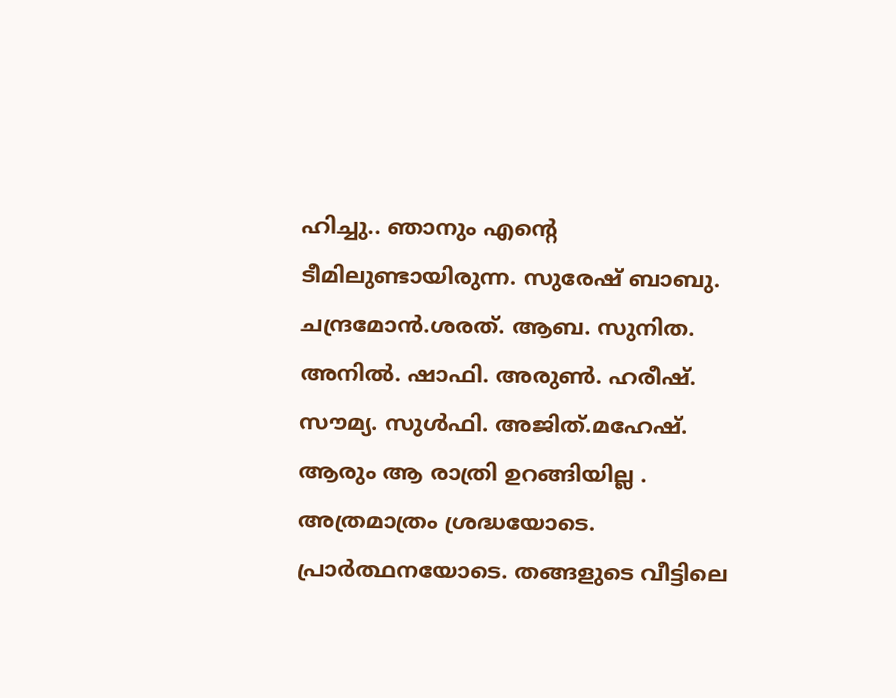ഹിച്ചു.. ഞാനും എന്റെ ടീമിലുണ്ടായിരുന്ന. സുരേഷ് ബാബു. ചന്ദ്രമോൻ.ശരത്. ആബ. സുനിത. അനിൽ. ഷാഫി. അരുൺ. ഹരീഷ്. സൗമ്യ. സുൾഫി. അജിത്.മഹേഷ്. ആരും ആ രാത്രി ഉറങ്ങിയില്ല . അത്രമാത്രം ശ്രദ്ധയോടെ. പ്രാർത്ഥനയോടെ. തങ്ങളുടെ വീട്ടിലെ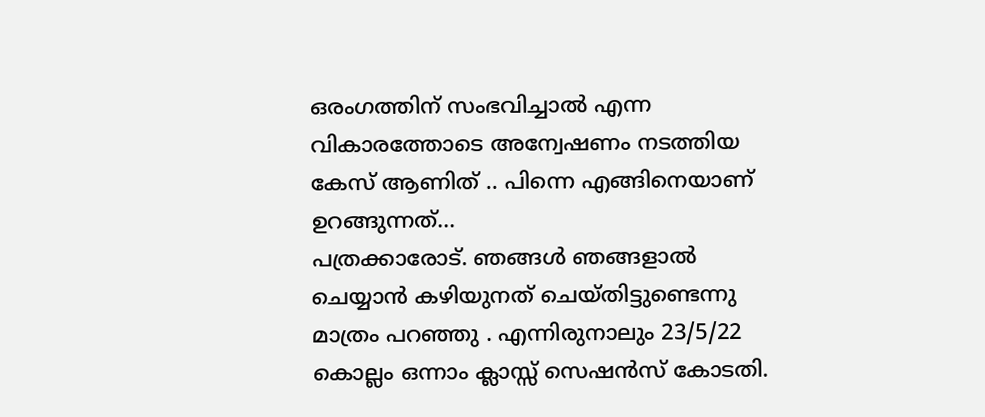ഒരംഗത്തിന് സംഭവിച്ചാൽ എന്ന വികാരത്തോടെ അന്വേഷണം നടത്തിയ കേസ് ആണിത് .. പിന്നെ എങ്ങിനെയാണ് ഉറങ്ങുന്നത്…
പത്രക്കാരോട്. ഞങ്ങൾ ഞങ്ങളാൽ ചെയ്യാൻ കഴിയുനത് ചെയ്തിട്ടുണ്ടെന്നു മാത്രം പറഞ്ഞു . എന്നിരുനാലും 23/5/22 കൊല്ലം ഒന്നാം ക്ലാസ്സ്‌ സെഷൻസ് കോടതി.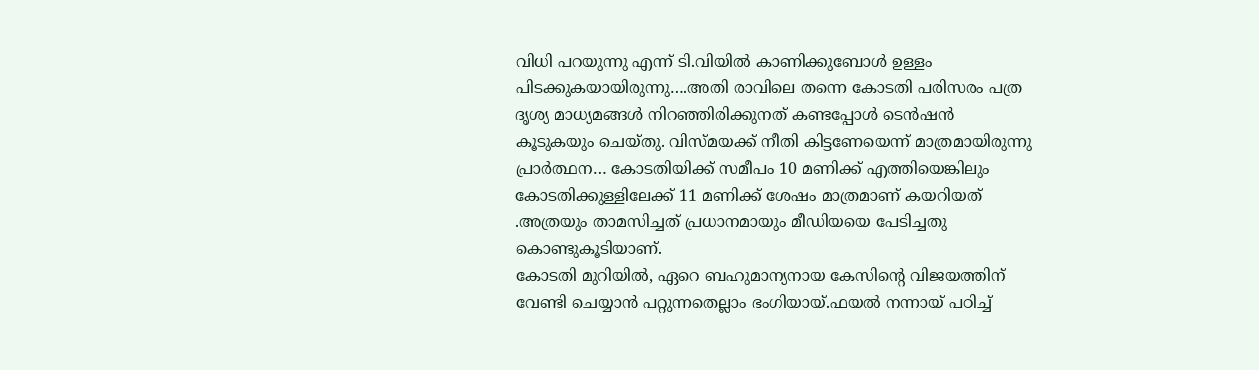വിധി പറയുന്നു എന്ന് ടി.വിയിൽ കാണിക്കുബോൾ ഉള്ളം പിടക്കുകയായിരുന്നു….അതി രാവിലെ തന്നെ കോടതി പരിസരം പത്ര ദൃശ്യ മാധ്യമങ്ങൾ നിറഞ്ഞിരിക്കുനത് കണ്ടപ്പോൾ ടെൻഷൻ കൂടുകയും ചെയ്തു. വിസ്മയക്ക് നീതി കിട്ടണേയെന്ന് മാത്രമായിരുന്നു പ്രാർത്ഥന… കോടതിയിക്ക് സമീപം 10 മണിക്ക് എത്തിയെങ്കിലും കോടതിക്കുള്ളിലേക്ക് 11 മണിക്ക് ശേഷം മാത്രമാണ് കയറിയത് .അത്രയും താമസിച്ചത് പ്രധാനമായും മീഡിയയെ പേടിച്ചതു കൊണ്ടുകൂടിയാണ്.
കോടതി മുറിയിൽ, ഏറെ ബഹുമാന്യനായ കേസിന്റെ വിജയത്തിന് വേണ്ടി ചെയ്യാൻ പറ്റുന്നതെല്ലാം ഭംഗിയായ്.ഫയൽ നന്നായ് പഠിച്ച്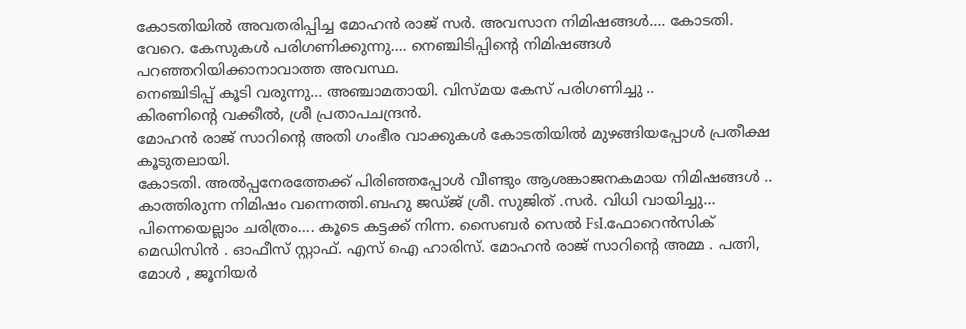കോടതിയിൽ അവതരിപ്പിച്ച മോഹൻ രാജ് സർ. അവസാന നിമിഷങ്ങൾ…. കോടതി. വേറെ. കേസുകൾ പരിഗണിക്കുന്നു…. നെഞ്ചിടിപ്പിന്റെ നിമിഷങ്ങൾ പറഞ്ഞറിയിക്കാനാവാത്ത അവസ്ഥ.
നെഞ്ചിടിപ്പ് കൂടി വരുന്നു… അഞ്ചാമതായി. വിസ്മയ കേസ് പരിഗണിച്ചു ..
കിരണിന്റെ വക്കീൽ, ശ്രീ പ്രതാപചന്ദ്രൻ.
മോഹൻ രാജ് സാറിന്റെ അതി ഗംഭീര വാക്കുകൾ കോടതിയിൽ മുഴങ്ങിയപ്പോൾ പ്രതീക്ഷ കൂടുതലായി.
കോടതി. അൽപ്പനേരത്തേക്ക് പിരിഞ്ഞപ്പോൾ വീണ്ടും ആശങ്കാജനകമായ നിമിഷങ്ങൾ .. കാത്തിരുന്ന നിമിഷം വന്നെത്തി.ബഹു ജഡ്ജ് ശ്രീ. സുജിത് .സർ. വിധി വായിച്ചു… പിന്നെയെല്ലാം ചരിത്രം…. കൂടെ കട്ടക്ക് നിന്ന. സൈബർ സെൽ FsI.ഫോറെൻസിക് മെഡിസിൻ . ഓഫീസ് സ്റ്റാഫ്. എസ് ഐ ഹാരിസ്. മോഹൻ രാജ് സാറിന്റെ അമ്മ . പത്നി, മോൾ , ജൂനിയർ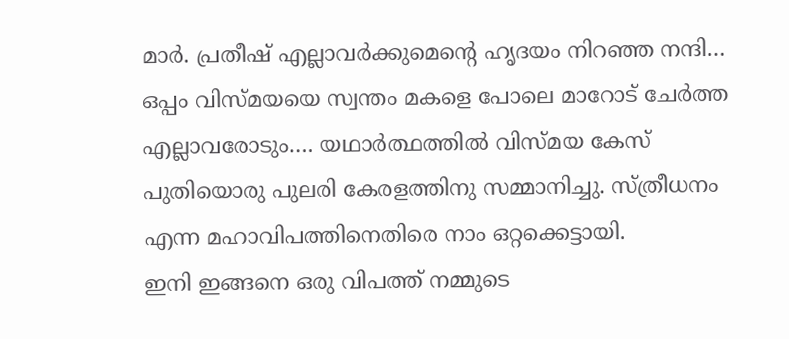മാർ. പ്രതീഷ് എല്ലാവർക്കുമെന്റെ ഹൃദയം നിറഞ്ഞ നന്ദി… ഒപ്പം വിസ്മയയെ സ്വന്തം മകളെ പോലെ മാറോട് ചേർത്ത എല്ലാവരോടും…. യഥാർത്ഥത്തിൽ വിസ്മയ കേസ് പുതിയൊരു പുലരി കേരളത്തിനു സമ്മാനിച്ചു. സ്ത്രീധനം എന്ന മഹാവിപത്തിനെതിരെ നാം ഒറ്റക്കെട്ടായി.
ഇനി ഇങ്ങനെ ഒരു വിപത്ത് നമ്മുടെ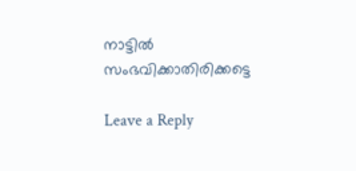നാട്ടിൽ സംഭവിക്കാതിരിക്കട്ടെ

Leave a Reply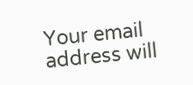Your email address will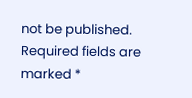not be published. Required fields are marked *